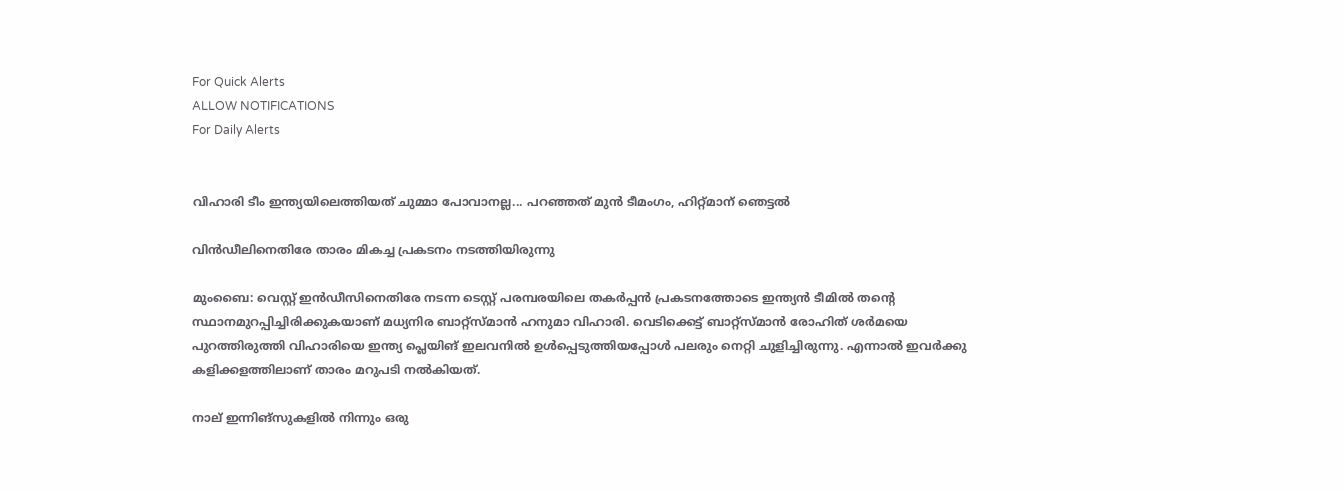For Quick Alerts
ALLOW NOTIFICATIONS
For Daily Alerts


വിഹാരി ടീം ഇന്ത്യയിലെത്തിയത് ചുമ്മാ പോവാനല്ല... പറഞ്ഞത് മുന്‍ ടീമംഗം, ഹിറ്റ്മാന് ഞെട്ടല്‍

വിന്‍ഡീലിനെതിരേ താരം മികച്ച പ്രകടനം നടത്തിയിരുന്നു

മുംബൈ: വെസ്റ്റ് ഇന്‍ഡീസിനെതിരേ നടന്ന ടെസ്റ്റ് പരമ്പരയിലെ തകര്‍പ്പന്‍ പ്രകടനത്തോടെ ഇന്ത്യന്‍ ടീമില്‍ തന്റെ സ്ഥാനമുറപ്പിച്ചിരിക്കുകയാണ് മധ്യനിര ബാറ്റ്‌സ്മാന്‍ ഹനുമാ വിഹാരി. വെടിക്കെട്ട് ബാറ്റ്‌സ്മാന്‍ രോഹിത് ശര്‍മയെ പുറത്തിരുത്തി വിഹാരിയെ ഇന്ത്യ പ്ലെയിങ് ഇലവനില്‍ ഉള്‍പ്പെടുത്തിയപ്പോള്‍ പലരും നെറ്റി ചുളിച്ചിരുന്നു. എന്നാല്‍ ഇവര്‍ക്കു കളിക്കളത്തിലാണ് താരം മറുപടി നല്‍കിയത്.

നാല് ഇന്നിങ്‌സുകളില്‍ നിന്നും ഒരു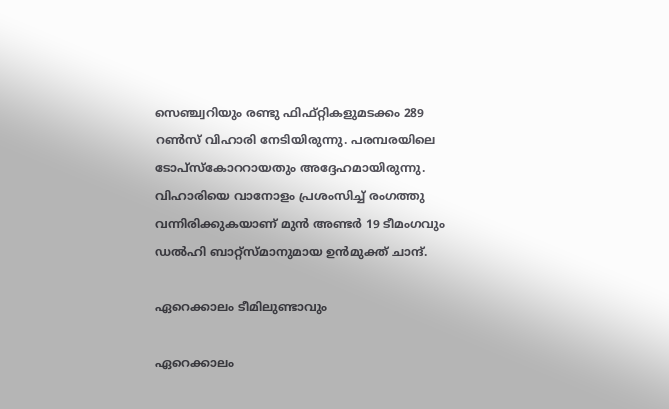സെഞ്ച്വറിയും രണ്ടു ഫിഫ്റ്റികളുമടക്കം 289 റണ്‍സ് വിഹാരി നേടിയിരുന്നു. പരമ്പരയിലെ ടോപ്‌സ്‌കോററായതും അദ്ദേഹമായിരുന്നു. വിഹാരിയെ വാനോളം പ്രശംസിച്ച് രംഗത്തു വന്നിരിക്കുകയാണ് മുന്‍ അണ്ടര്‍ 19 ടീമംഗവും ഡല്‍ഹി ബാറ്റ്‌സ്മാനുമായ ഉന്‍മുക്ത് ചാന്ദ്.

ഏറെക്കാലം ടീമിലുണ്ടാവും

ഏറെക്കാലം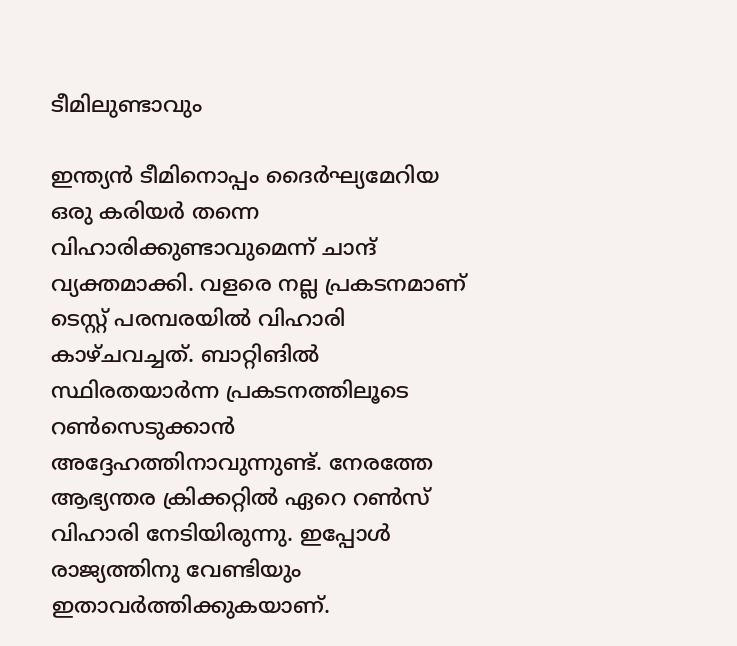ടീമിലുണ്ടാവും

ഇന്ത്യന്‍ ടീമിനൊപ്പം ദൈര്‍ഘ്യമേറിയ ഒരു കരിയര്‍ തന്നെ വിഹാരിക്കുണ്ടാവുമെന്ന് ചാന്ദ് വ്യക്തമാക്കി. വളരെ നല്ല പ്രകടനമാണ് ടെസ്റ്റ് പരമ്പരയില്‍ വിഹാരി കാഴ്ചവച്ചത്. ബാറ്റിങില്‍ സ്ഥിരതയാര്‍ന്ന പ്രകടനത്തിലൂടെ റണ്‍സെടുക്കാന്‍ അദ്ദേഹത്തിനാവുന്നുണ്ട്. നേരത്തേ ആഭ്യന്തര ക്രിക്കറ്റില്‍ ഏറെ റണ്‍സ് വിഹാരി നേടിയിരുന്നു. ഇപ്പോള്‍ രാജ്യത്തിനു വേണ്ടിയും ഇതാവര്‍ത്തിക്കുകയാണ്.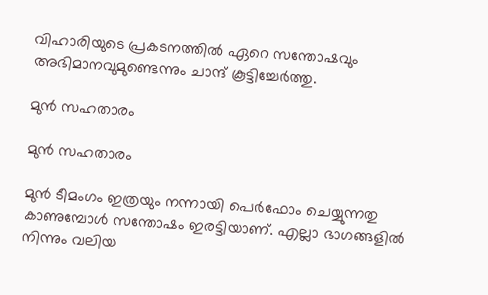വിഹാരിയുടെ പ്രകടനത്തില്‍ ഏറെ സന്തോഷവും അഭിമാനവുമുണ്ടെന്നും ചാന്ദ് കൂട്ടിച്ചേര്‍ത്തു.

മുന്‍ സഹതാരം

മുന്‍ സഹതാരം

മുന്‍ ടീമംഗം ഇത്രയും നന്നായി പെര്‍ഫോം ചെയ്യുന്നതു കാണുമ്പോള്‍ സന്തോഷം ഇരട്ടിയാണ്. എല്ലാ ഭാഗങ്ങളില്‍ നിന്നും വലിയ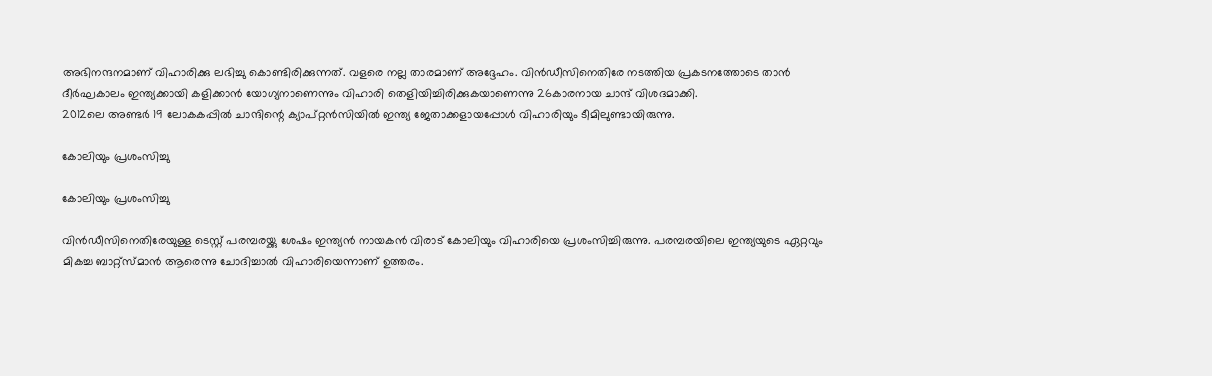അഭിനന്ദനമാണ് വിഹാരിക്കു ലഭിച്ചു കൊണ്ടിരിക്കുന്നത്. വളരെ നല്ല താരമാണ് അദ്ദേഹം. വിന്‍ഡീസിനെതിരേ നടത്തിയ പ്രകടനത്തോടെ താന്‍ ദീര്‍ഘകാലം ഇന്ത്യക്കായി കളിക്കാന്‍ യോഗ്യനാണെന്നും വിഹാരി തെളിയിച്ചിരിക്കുകയാണെന്നു 26കാരനായ ചാന്ദ് വിശദമാക്കി.
2012ലെ അണ്ടര്‍ 19 ലോകകപ്പില്‍ ചാന്ദിന്റെ ക്യാപ്റ്റന്‍സിയില്‍ ഇന്ത്യ ജേതാക്കളായപ്പോള്‍ വിഹാരിയും ടീമിലുണ്ടായിരുന്നു.

കോലിയും പ്രശംസിച്ചു

കോലിയും പ്രശംസിച്ചു

വിന്‍ഡീസിനെതിരേയുള്ള ടെസ്റ്റ് പരമ്പരയ്ക്കു ശേഷം ഇന്ത്യന്‍ നായകന്‍ വിരാട് കോലിയും വിഹാരിയെ പ്രശംസിച്ചിരുന്നു. പരമ്പരയിലെ ഇന്ത്യയുടെ ഏറ്റവും മികച്ച ബാറ്റ്‌സ്മാന്‍ ആരെന്നു ചോദിച്ചാല്‍ വിഹാരിയെന്നാണ് ഉത്തരം.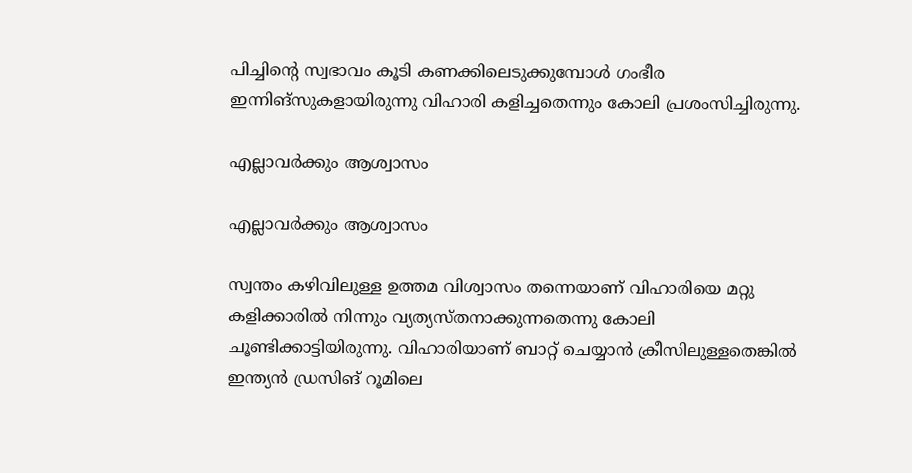പിച്ചിന്റെ സ്വഭാവം കൂടി കണക്കിലെടുക്കുമ്പോള്‍ ഗംഭീര ഇന്നിങ്‌സുകളായിരുന്നു വിഹാരി കളിച്ചതെന്നും കോലി പ്രശംസിച്ചിരുന്നു.

എല്ലാവര്‍ക്കും ആശ്വാസം

എല്ലാവര്‍ക്കും ആശ്വാസം

സ്വന്തം കഴിവിലുള്ള ഉത്തമ വിശ്വാസം തന്നെയാണ് വിഹാരിയെ മറ്റു കളിക്കാരില്‍ നിന്നും വ്യത്യസ്തനാക്കുന്നതെന്നു കോലി ചൂണ്ടിക്കാട്ടിയിരുന്നു. വിഹാരിയാണ് ബാറ്റ് ചെയ്യാന്‍ ക്രീസിലുള്ളതെങ്കില്‍ ഇന്ത്യന്‍ ഡ്രസിങ് റൂമിലെ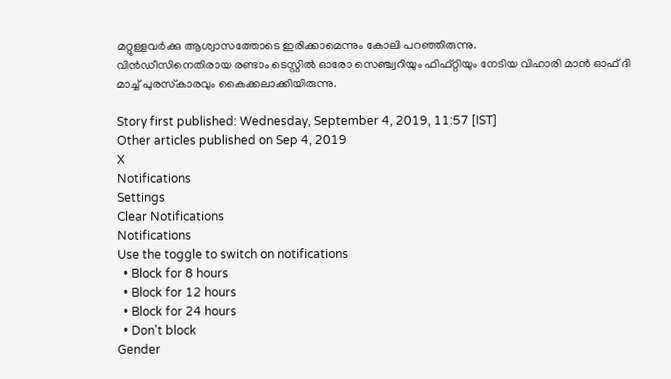മറ്റുള്ളവര്‍ക്കു ആശ്വാസത്തോടെ ഇരിക്കാമെന്നും കോലി പറഞ്ഞിരുന്നു.
വിന്‍ഡീസിനെതിരായ രണ്ടാം ടെസ്റ്റില്‍ ഓരോ സെഞ്ച്വറിയും ഫിഫ്റ്റിയും നേടിയ വിഹാരി മാന്‍ ഓഫ് ദി മാച്ച് പുരസ്‌കാരവും കൈക്കലാക്കിയിരുന്നു.

Story first published: Wednesday, September 4, 2019, 11:57 [IST]
Other articles published on Sep 4, 2019
X
Notifications
Settings
Clear Notifications
Notifications
Use the toggle to switch on notifications
  • Block for 8 hours
  • Block for 12 hours
  • Block for 24 hours
  • Don't block
Gender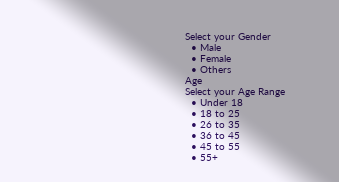Select your Gender
  • Male
  • Female
  • Others
Age
Select your Age Range
  • Under 18
  • 18 to 25
  • 26 to 35
  • 36 to 45
  • 45 to 55
  • 55+